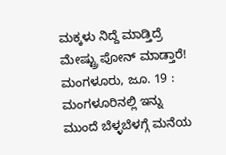ಮಕ್ಕಳು ನಿದ್ದೆ ಮಾಡ್ತಿದ್ರೆ ಮೇಷ್ಟ್ರು ಪೋನ್ ಮಾಡ್ತಾರೆ!
ಮಂಗಳೂರು, ಜೂ. 19 : ಮಂಗಳೂರಿನಲ್ಲಿ ಇನ್ನು ಮುಂದೆ ಬೆಳ್ಳಬೆಳಗ್ಗೆ ಮನೆಯ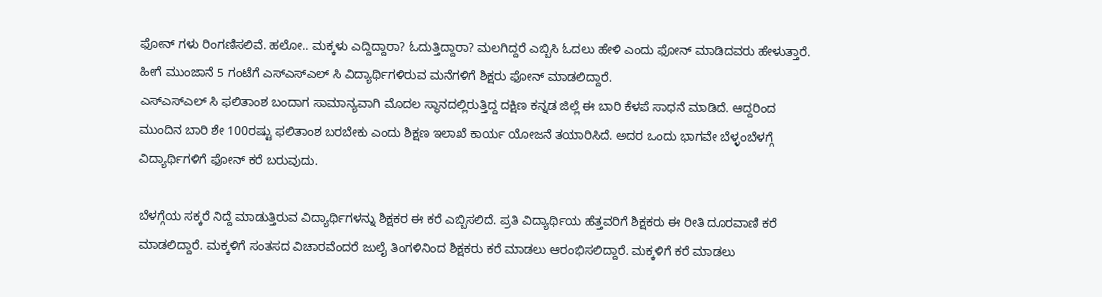ಫೋನ್ ಗಳು ರಿಂಗಣಿಸಲಿವೆ. ಹಲೋ.. ಮಕ್ಕಳು ಎದ್ದಿದ್ದಾರಾ? ಓದುತ್ತಿದ್ದಾರಾ? ಮಲಗಿದ್ದರೆ ಎಬ್ಬಿಸಿ ಓದಲು ಹೇಳಿ ಎಂದು ಫೋನ್ ಮಾಡಿದವರು ಹೇಳುತ್ತಾರೆ. ಹೀಗೆ ಮುಂಜಾನೆ 5 ಗಂಟೆಗೆ ಎಸ್ಎಸ್ಎಲ್ ಸಿ ವಿದ್ಯಾರ್ಥಿಗಳಿರುವ ಮನೆಗಳಿಗೆ ಶಿಕ್ಷರು ಫೋನ್ ಮಾಡಲಿದ್ದಾರೆ.
ಎಸ್ಎಸ್ಎಲ್ ಸಿ ಫಲಿತಾಂಶ ಬಂದಾಗ ಸಾಮಾನ್ಯವಾಗಿ ಮೊದಲ ಸ್ಥಾನದಲ್ಲಿರುತ್ತಿದ್ದ ದಕ್ಷಿಣ ಕನ್ನಡ ಜಿಲ್ಲೆ ಈ ಬಾರಿ ಕೆಳಪೆ ಸಾಧನೆ ಮಾಡಿದೆ. ಆದ್ದರಿಂದ ಮುಂದಿನ ಬಾರಿ ಶೇ 100ರಷ್ಟು ಫಲಿತಾಂಶ ಬರಬೇಕು ಎಂದು ಶಿಕ್ಷಣ ಇಲಾಖೆ ಕಾರ್ಯ ಯೋಜನೆ ತಯಾರಿಸಿದೆ. ಅದರ ಒಂದು ಭಾಗವೇ ಬೆಳ್ಳಂಬೆಳಗ್ಗೆ ವಿದ್ಯಾರ್ಥಿಗಳಿಗೆ ಫೋನ್ ಕರೆ ಬರುವುದು.

ಬೆಳಗ್ಗೆಯ ಸಕ್ಕರೆ ನಿದ್ದೆ ಮಾಡುತ್ತಿರುವ ವಿದ್ಯಾರ್ಥಿಗಳನ್ನು ಶಿಕ್ಷಕರ ಈ ಕರೆ ಎಬ್ಬಿಸಲಿದೆ. ಪ್ರತಿ ವಿದ್ಯಾರ್ಥಿಯ ಹೆತ್ತವರಿಗೆ ಶಿಕ್ಷಕರು ಈ ರೀತಿ ದೂರವಾಣಿ ಕರೆ ಮಾಡಲಿದ್ದಾರೆ. ಮಕ್ಕಳಿಗೆ ಸಂತಸದ ವಿಚಾರವೆಂದರೆ ಜುಲೈ ತಿಂಗಳಿನಿಂದ ಶಿಕ್ಷಕರು ಕರೆ ಮಾಡಲು ಆರಂಭಿಸಲಿದ್ದಾರೆ. ಮಕ್ಕಳಿಗೆ ಕರೆ ಮಾಡಲು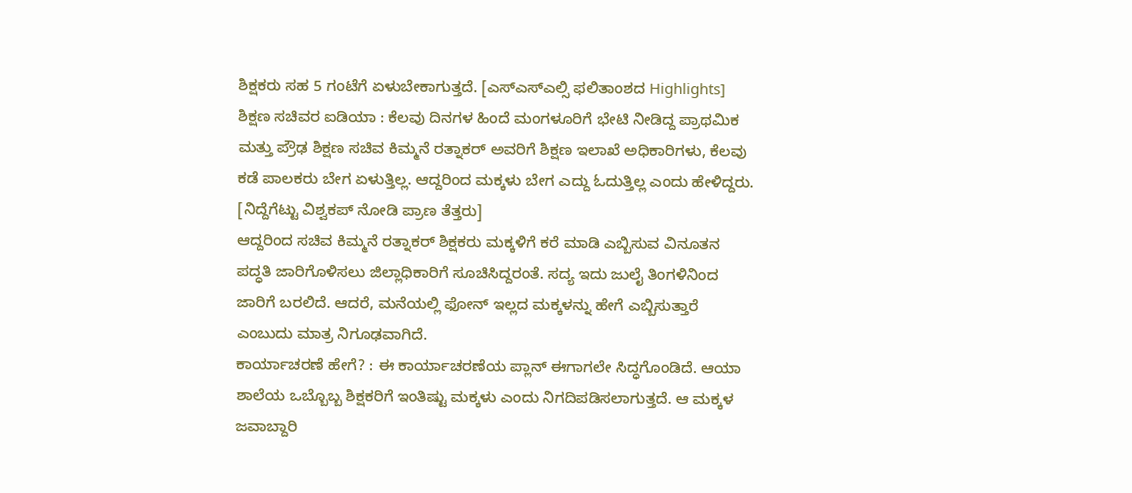ಶಿಕ್ಷಕರು ಸಹ 5 ಗಂಟೆಗೆ ಏಳುಬೇಕಾಗುತ್ತದೆ. [ಎಸ್ಎಸ್ಎಲ್ಸಿ ಫಲಿತಾಂಶದ Highlights]
ಶಿಕ್ಷಣ ಸಚಿವರ ಐಡಿಯಾ : ಕೆಲವು ದಿನಗಳ ಹಿಂದೆ ಮಂಗಳೂರಿಗೆ ಭೇಟಿ ನೀಡಿದ್ದ ಪ್ರಾಥಮಿಕ ಮತ್ತು ಪ್ರೌಢ ಶಿಕ್ಷಣ ಸಚಿವ ಕಿಮ್ಮನೆ ರತ್ನಾಕರ್ ಅವರಿಗೆ ಶಿಕ್ಷಣ ಇಲಾಖೆ ಅಧಿಕಾರಿಗಳು, ಕೆಲವು ಕಡೆ ಪಾಲಕರು ಬೇಗ ಏಳುತ್ತಿಲ್ಲ. ಆದ್ದರಿಂದ ಮಕ್ಕಳು ಬೇಗ ಎದ್ದು ಓದುತ್ತಿಲ್ಲ ಎಂದು ಹೇಳಿದ್ದರು. [ನಿದ್ದೆಗೆಟ್ಟು ವಿಶ್ವಕಪ್ ನೋಡಿ ಪ್ರಾಣ ತೆತ್ತರು]
ಆದ್ದರಿಂದ ಸಚಿವ ಕಿಮ್ಮನೆ ರತ್ನಾಕರ್ ಶಿಕ್ಷಕರು ಮಕ್ಕಳಿಗೆ ಕರೆ ಮಾಡಿ ಎಬ್ಬಿಸುವ ವಿನೂತನ ಪದ್ಧತಿ ಜಾರಿಗೊಳಿಸಲು ಜಿಲ್ಲಾಧಿಕಾರಿಗೆ ಸೂಚಿಸಿದ್ದರಂತೆ. ಸದ್ಯ ಇದು ಜುಲೈ ತಿಂಗಳಿನಿಂದ ಜಾರಿಗೆ ಬರಲಿದೆ. ಆದರೆ, ಮನೆಯಲ್ಲಿ ಫೋನ್ ಇಲ್ಲದ ಮಕ್ಕಳನ್ನು ಹೇಗೆ ಎಬ್ಬಿಸುತ್ತಾರೆ ಎಂಬುದು ಮಾತ್ರ ನಿಗೂಢವಾಗಿದೆ.
ಕಾರ್ಯಾಚರಣೆ ಹೇಗೆ? : ಈ ಕಾರ್ಯಾಚರಣೆಯ ಪ್ಲಾನ್ ಈಗಾಗಲೇ ಸಿದ್ಧಗೊಂಡಿದೆ. ಆಯಾ ಶಾಲೆಯ ಒಬ್ಬೊಬ್ಬ ಶಿಕ್ಷಕರಿಗೆ ಇಂತಿಷ್ಟು ಮಕ್ಕಳು ಎಂದು ನಿಗದಿಪಡಿಸಲಾಗುತ್ತದೆ. ಆ ಮಕ್ಕಳ ಜವಾಬ್ದಾರಿ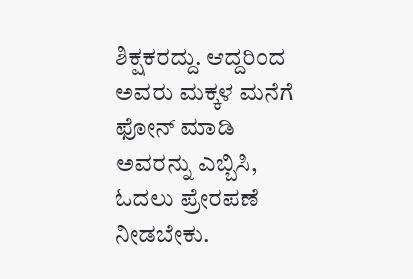ಶಿಕ್ಷಕರದ್ದು. ಆದ್ದರಿಂದ ಅವರು ಮಕ್ಕಳ ಮನೆಗೆ ಫೋನ್ ಮಾಡಿ ಅವರನ್ನು ಎಬ್ಬಿಸಿ, ಓದಲು ಪ್ರೇರಪಣೆ ನೀಡಬೇಕು.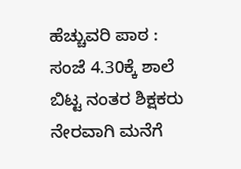ಹೆಚ್ಚುವರಿ ಪಾಠ : ಸಂಜೆ 4.30ಕ್ಕೆ ಶಾಲೆ ಬಿಟ್ಟ ನಂತರ ಶಿಕ್ಷಕರು ನೇರವಾಗಿ ಮನೆಗೆ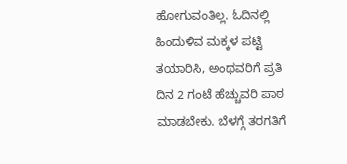ಹೋಗುವಂತಿಲ್ಲ. ಓದಿನಲ್ಲಿ ಹಿಂದುಳಿವ ಮಕ್ಕಳ ಪಟ್ಟಿ ತಯಾರಿಸಿ, ಅಂಥವರಿಗೆ ಪ್ರತಿ ದಿನ 2 ಗಂಟೆ ಹೆಚ್ಚುವರಿ ಪಾಠ ಮಾಡಬೇಕು. ಬೆಳಗ್ಗೆ ತರಗತಿಗೆ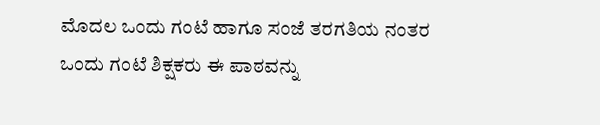ಮೊದಲ ಒಂದು ಗಂಟೆ ಹಾಗೂ ಸಂಜೆ ತರಗತಿಯ ನಂತರ ಒಂದು ಗಂಟೆ ಶಿಕ್ಷಕರು ಈ ಪಾಠವನ್ನು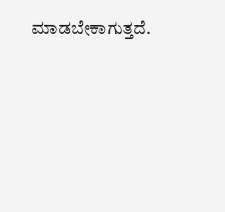ಮಾಡಬೇಕಾಗುತ್ತದೆ.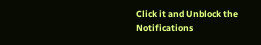Click it and Unblock the Notifications